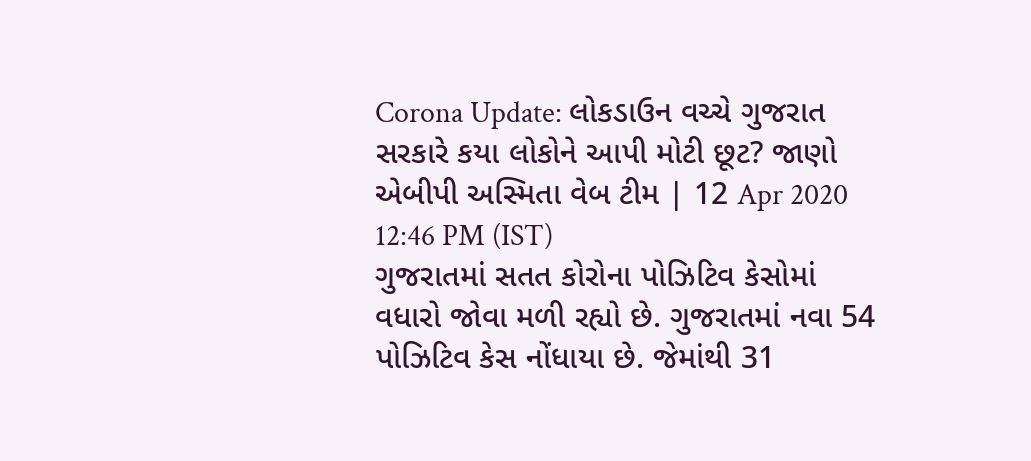Corona Update: લોકડાઉન વચ્ચે ગુજરાત સરકારે કયા લોકોને આપી મોટી છૂટ? જાણો
એબીપી અસ્મિતા વેબ ટીમ | 12 Apr 2020 12:46 PM (IST)
ગુજરાતમાં સતત કોરોના પોઝિટિવ કેસોમાં વધારો જોવા મળી રહ્યો છે. ગુજરાતમાં નવા 54 પોઝિટિવ કેસ નોંધાયા છે. જેમાંથી 31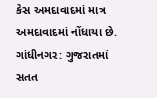કેસ અમદાવાદમાં માત્ર અમદાવાદમાં નોંધાયા છે.
ગાંધીનગર: ગુજરાતમાં સતત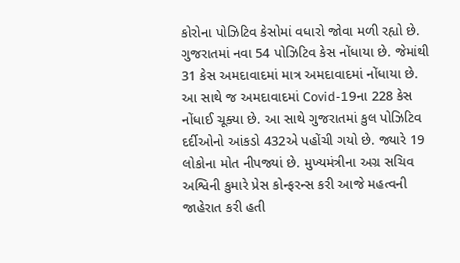કોરોના પોઝિટિવ કેસોમાં વધારો જોવા મળી રહ્યો છે. ગુજરાતમાં નવા 54 પોઝિટિવ કેસ નોંધાયા છે. જેમાંથી 31 કેસ અમદાવાદમાં માત્ર અમદાવાદમાં નોંધાયા છે. આ સાથે જ અમદાવાદમાં Covid-19ના 228 કેસ નોંધાઈ ચૂક્યા છે. આ સાથે ગુજરાતમાં કુલ પોઝિટિવ દર્દીઓનો આંકડો 432એ પહોંચી ગયો છે. જ્યારે 19 લોકોના મોત નીપજ્યાં છે. મુખ્યમંત્રીના અગ્ર સચિવ અશ્વિની કુમારે પ્રેસ કોન્ફરન્સ કરી આજે મહત્વની જાહેરાત કરી હતી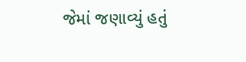જેમાં જણાવ્યું હતું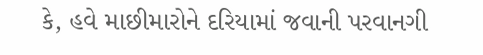કે, હવે માછીમારોને દરિયામાં જવાની પરવાનગી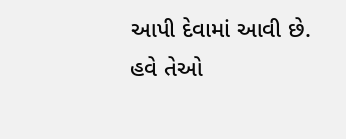આપી દેવામાં આવી છે. હવે તેઓ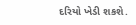દરિયો ખેડી શકશે.